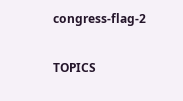congress-flag-2

TOPICS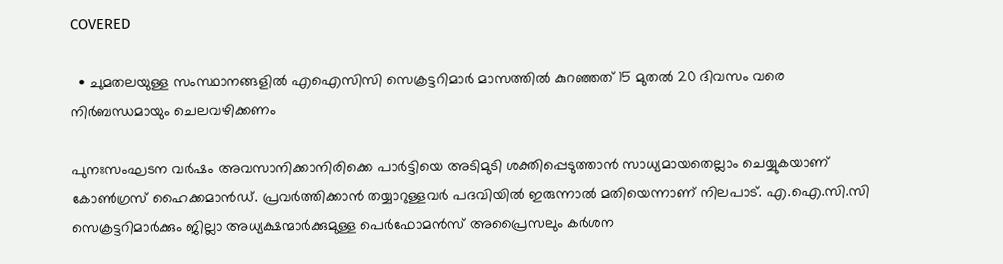COVERED

  • ചുമതലയുള്ള സംസ്ഥാനങ്ങളിൽ എഐസിസി സെക്രട്ടറിമാർ മാസത്തിൽ കുറഞ്ഞത് 15 മുതൽ 20 ദിവസം വരെ നിർബന്ധമായും ചെലവഴിക്കണം

പുനഃസംഘടന വര്‍ഷം അവസാനിക്കാനിരിക്കെ പാര്‍ട്ടിയെ അടിമുടി ശക്തിപ്പെടുത്താന്‍ സാധ്യമായതെല്ലാം ചെയ്യുകയാണ് കോണ്‍ഗ്രസ് ഹൈക്കമാന്‍ഡ്. പ്രവര്‍ത്തിക്കാന്‍ തയ്യാറുള്ളവര്‍ പദവിയില്‍ ഇരുന്നാല്‍ മതിയെന്നാണ് നിലപാട്. എ.ഐ.സി.സി സെക്രട്ടറിമാർക്കും ജില്ലാ അധ്യക്ഷന്മാർക്കുമുള്ള പെർഫോമൻസ് അപ്രൈസലും കർശന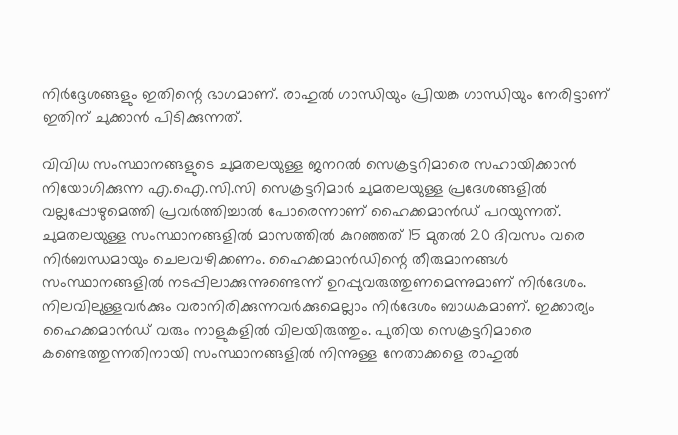നിർദ്ദേശങ്ങളും ഇതിന്റെ ഭാഗമാണ്. രാഹുല്‍ ഗാന്ധിയും പ്രിയങ്ക ഗാന്ധിയും നേരിട്ടാണ് ഇതിന് ചുക്കാന്‍ പിടിക്കുന്നത്.

വിവിധ സംസ്ഥാനങ്ങളുടെ ചുമതലയുള്ള ജനറൽ സെക്രട്ടറിമാരെ സഹായിക്കാൻ നിയോഗിക്കുന്ന എ.ഐ.സി.സി സെക്രട്ടറിമാർ ചുമതലയുള്ള പ്രദേശങ്ങളില്‍ വല്ലപ്പോഴുമെത്തി പ്രവര്‍ത്തിച്ചാല്‍ പോരെന്നാണ് ഹൈക്കമാന്‍ഡ് പറയുന്നത്. ചുമതലയുള്ള സംസ്ഥാനങ്ങളിൽ മാസത്തിൽ കുറഞ്ഞത് 15 മുതൽ 20 ദിവസം വരെ നിർബന്ധമായും ചെലവഴിക്കണം. ഹൈക്കമാന്‍ഡിന്റെ തീരുമാനങ്ങൾ സംസ്ഥാനങ്ങളിൽ നടപ്പിലാക്കുന്നുണ്ടെന്ന് ഉറപ്പുവരുത്തുണമെന്നുമാണ് നിര്‍ദേശം. നിലവിലുള്ളവര്‍ക്കും വരാനിരിക്കുന്നവര്‍ക്കുമെല്ലാം നിര്‍ദേശം ബാധകമാണ്. ഇക്കാര്യം ഹൈക്കമാന്‍ഡ് വരും നാളുകളില്‍ വിലയിരുത്തും. പുതിയ സെക്രട്ടറിമാരെ കണ്ടെത്തുന്നതിനായി സംസ്ഥാനങ്ങളില്‍ നിന്നുള്ള നേതാക്കളെ രാഹുല്‍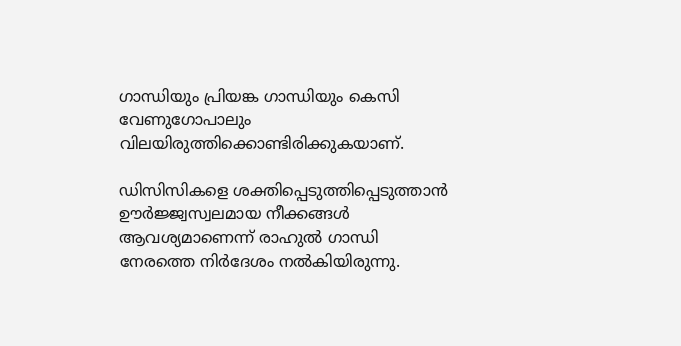ഗാന്ധിയും പ്രിയങ്ക ഗാന്ധിയും കെസി വേണുഗോപാലും വിലയിരുത്തിക്കൊണ്ടിരിക്കുകയാണ്.

ഡിസിസികളെ ശക്തിപ്പെടുത്തിപ്പെടുത്താന്‍ ഊര്‍ജ്ജ്വസ്വലമായ നീക്കങ്ങള്‍ ആവശ്യമാണെന്ന് രാഹുല്‍ ഗാന്ധി നേരത്തെ നിര്‍ദേശം നല്‍കിയിരുന്നു.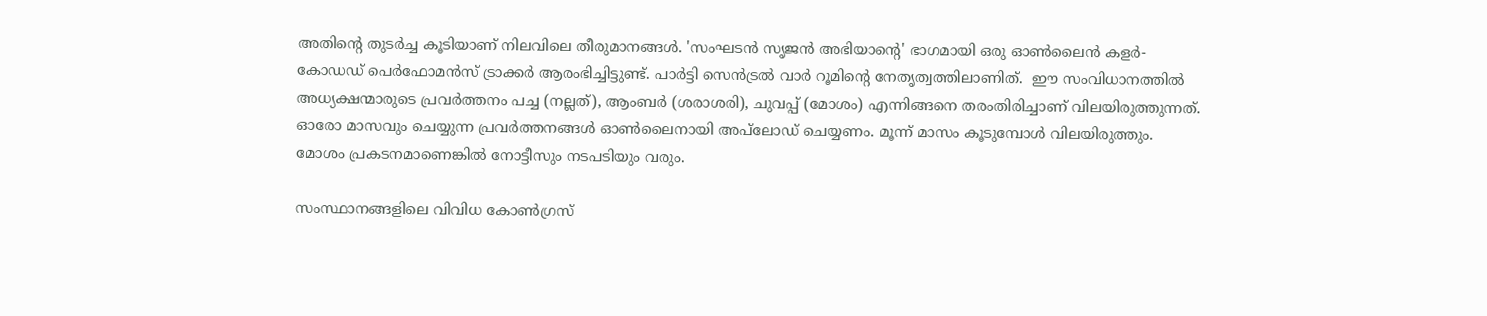അതിന്റെ തുടര്‍ച്ച കൂടിയാണ് നിലവിലെ തീരുമാനങ്ങള്‍. 'സംഘടൻ സൃജൻ അഭിയാന്റെ' ഭാഗമായി ഒരു ഓൺലൈൻ കളർ-കോഡഡ് പെർഫോമൻസ് ട്രാക്കർ ആരംഭിച്ചിട്ടുണ്ട്. പാർട്ടി സെൻട്രൽ വാർ റൂമിന്റെ നേതൃത്വത്തിലാണിത്.  ഈ സംവിധാനത്തിൽ അധ്യക്ഷന്മാരുടെ പ്രവർത്തനം പച്ച (നല്ലത്), ആംബർ (ശരാശരി), ചുവപ്പ് (മോശം) എന്നിങ്ങനെ തരംതിരിച്ചാണ് വിലയിരുത്തുന്നത്. ഓരോ മാസവും ചെയ്യുന്ന പ്രവർത്തനങ്ങൾ ഓൺലൈനായി അപ്‌ലോഡ് ചെയ്യണം. മൂന്ന് മാസം കൂടുമ്പോള്‍ വിലയിരുത്തും.  മോശം പ്രകടനമാണെങ്കില്‍ നോട്ടീസും നടപടിയും വരും.

സംസ്ഥാനങ്ങളിലെ വിവിധ കോൺഗ്രസ്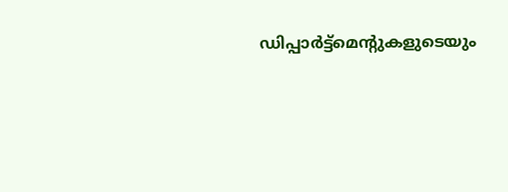ഡിപ്പാർട്ട്മെന്റുകളുടെയും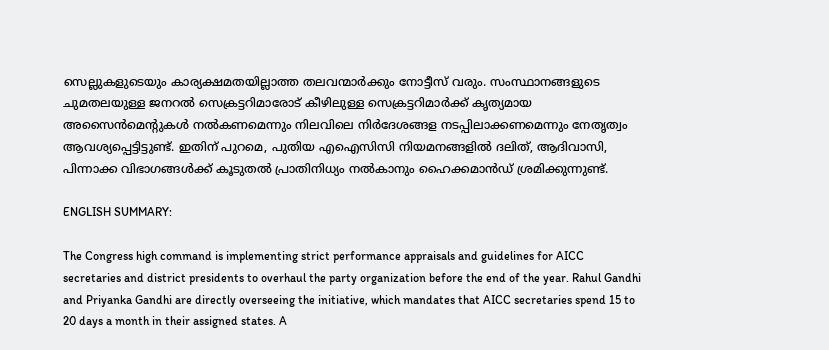സെല്ലുകളുടെയും കാര്യക്ഷമതയില്ലാത്ത തലവന്മാർക്കും നോട്ടീസ് വരും. സംസ്ഥാനങ്ങളുടെ ചുമതലയുള്ള ജനറൽ സെക്രട്ടറിമാരോട് കീഴിലുള്ള സെക്രട്ടറിമാർക്ക് കൃത്യമായ അസൈൻമെന്റുകൾ നൽകണമെന്നും നിലവിലെ നിര്‍ദേശങ്ങള നടപ്പിലാക്കണമെന്നും നേതൃത്വം ആവശ്യപ്പെട്ടിട്ടുണ്ട്. ഇതിന് പുറമെ, പുതിയ എഐസിസി നിയമനങ്ങളിൽ ദലിത്, ആദിവാസി, പിന്നാക്ക വിഭാഗങ്ങൾക്ക് കൂടുതൽ പ്രാതിനിധ്യം നൽകാനും ഹൈക്കമാൻഡ് ശ്രമിക്കുന്നുണ്ട്.

ENGLISH SUMMARY:

The Congress high command is implementing strict performance appraisals and guidelines for AICC secretaries and district presidents to overhaul the party organization before the end of the year. Rahul Gandhi and Priyanka Gandhi are directly overseeing the initiative, which mandates that AICC secretaries spend 15 to 20 days a month in their assigned states. A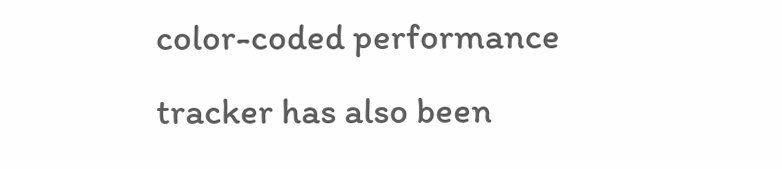color-coded performance tracker has also been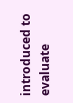introduced to evaluate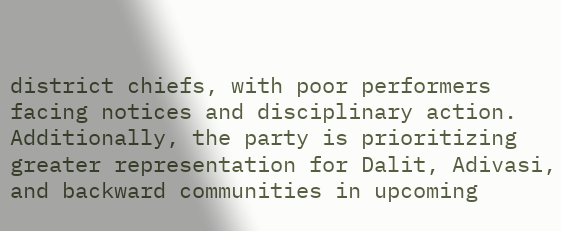district chiefs, with poor performers facing notices and disciplinary action. Additionally, the party is prioritizing greater representation for Dalit, Adivasi, and backward communities in upcoming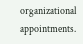organizational appointments.